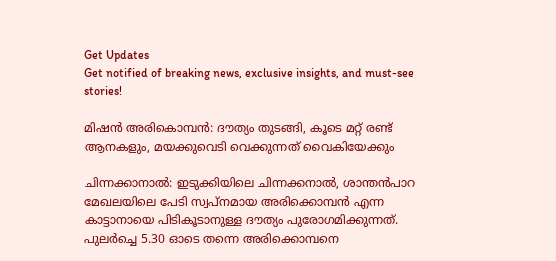Get Updates
Get notified of breaking news, exclusive insights, and must-see stories!

മിഷന്‍ അരികൊമ്പന്‍: ദൗത്യം തുടങ്ങി, കൂടെ മറ്റ് രണ്ട് ആനകളും, മയക്കുവെടി വെക്കുന്നത് വൈകിയേക്കും

ചിന്നക്കാനാല്‍: ഇടുക്കിയിലെ ചിന്നക്കനാൽ, ശാന്തൻപാറ മേഖലയിലെ പേടി സ്വപ്നമായ അരിക്കൊമ്പന്‍ എന്ന കാട്ടാനായെ പിടികൂടാനുള്ള ദൗത്യം പുരോഗമിക്കുന്നത്. പുലർച്ചെ 5.30 ഓടെ തന്നെ അരിക്കൊമ്പനെ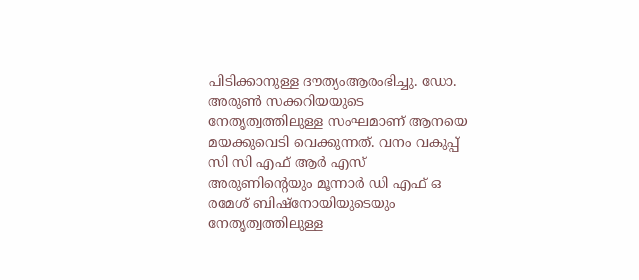പിടിക്കാനുള്ള ദൗത്യംആരംഭിച്ചു. ഡോ. അരുൺ സക്കറിയയുടെ നേതൃത്വത്തിലുള്ള സംഘമാണ് ആനയെ മയക്കുവെടി വെക്കുന്നത്. വനം വകുപ്പ് സി സി എഫ് ആർ എസ് അരുണിന്റെയും മൂന്നാർ ഡി എഫ് ഒ രമേശ്‌ ബിഷ്നോയിയുടെയും നേതൃത്വത്തിലുള്ള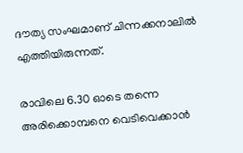ദൗത്യ സംഘമാണ് ചിന്നക്കനാലില്‍ എത്തിയിരുന്നത്.

രാവിലെ 6.30 ഓടെ തന്നെ അരിക്കൊമ്പനെ വെടിവെക്കാന്‍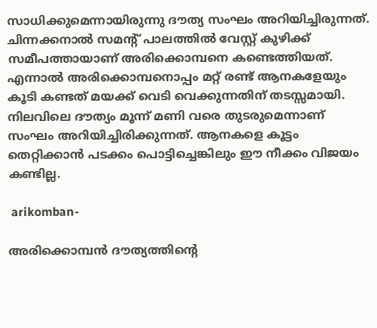സാധിക്കുമെന്നായിരുന്നു ദൗത്യ സംഘം അറിയിച്ചിരുന്നത്. ചിന്നക്കനാൽ സമന്റ് പാലത്തിൽ വേസ്റ്റ് കുഴിക്ക് സമീപത്തായാണ് അരിക്കൊമ്പനെ കണ്ടെത്തിയത്. എന്നാല്‍ അരിക്കൊമ്പനൊപ്പം മറ്റ് രണ്ട് ആനകളേയും കൂടി കണ്ടത് മയക്ക് വെടി വെക്കുന്നതിന് തടസ്സമായി. നിലവിലെ ദൗത്യം മൂന്ന് മണി വരെ തുടരുമെന്നാണ് സംഘം അറിയിച്ചിരിക്കുന്നത്. ആനകളെ കൂട്ടം തെറ്റിക്കാന്‍ പടക്കം പൊട്ടിച്ചെങ്കിലും ഈ നീക്കം വിജയം കണ്ടില്ല.

 arikomban-

അരിക്കൊമ്പന്‍ ദൗത്യത്തിന്റെ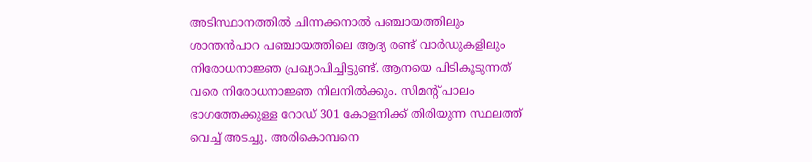അടിസ്ഥാനത്തില്‍ ചിന്നക്കനാൽ പ‌ഞ്ചായത്തിലും ശാന്തൻപാറ പഞ്ചായത്തിലെ ആദ്യ രണ്ട് വാ‍ർഡുകളിലും നിരോധനാജ്ഞ പ്രഖ്യാപിച്ചിട്ടുണ്ട്. ആനയെ പിടികൂടുന്നത് വരെ നിരോധനാജ്ഞ നിലനില്‍ക്കും. സിമന്‍റ് പാലം ഭാഗത്തേക്കുള്ള റോഡ് 301 കോളനിക്ക് തിരിയുന്ന സ്ഥലത്ത് വെച്ച് അടച്ചു. അരികൊമ്പനെ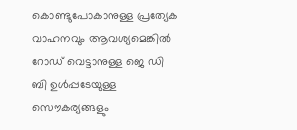കൊണ്ടുപോകാനുള്ള പ്രത്യേക വാഹനവും ആവശ്യമെങ്കില്‍ റോഡ് വെട്ടാനുള്ള ജെ ഡി ബി ഉള്‍പ്പടേയുള്ള സൌകര്യങ്ങളും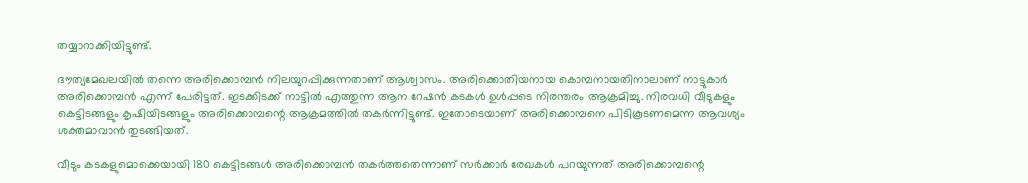തയ്യാറാക്കിയിട്ടുണ്ട്.

ദൗത്യമേഖലയിൽ തന്നെ അരിക്കൊമ്പന്‍ നിലയുറപ്പിക്കുന്നതാണ് ആശ്വാസം. അരിക്കൊതിയനായ കൊമ്പനായതിനാലാണ് നാട്ടുകാർ അരിക്കൊമ്പന്‍ എന്ന് പേരിട്ടത്. ഇടക്കിടക്ക് നാട്ടില്‍ എത്തുന്ന ആന റേഷന്‍ കടകള്‍ ഉള്‍പ്പടെ നിരന്തരം ആക്രമിച്ചു. നിരവധി വീടുകളും കെട്ടിടങ്ങളും കൃഷിയിടങ്ങളും അരിക്കൊമ്പന്റെ ആക്രമത്തില്‍ തകർന്നിട്ടുണ്ട്. ഇതോടെയാണ് അരിക്കൊമ്പനെ പിടികൂടണമെന്ന ആവശ്യം ശക്തമാവാന്‍ തുടങ്ങിയത്.

വീടും കടകളുമൊക്കെയായി 180 കെട്ടിടങ്ങൾ അരിക്കൊമ്പൻ തകർത്തതെന്നാണ് സര്‍ക്കാര്‍ രേഖകൾ പറയുന്നത് അരിക്കൊമ്പന്റെ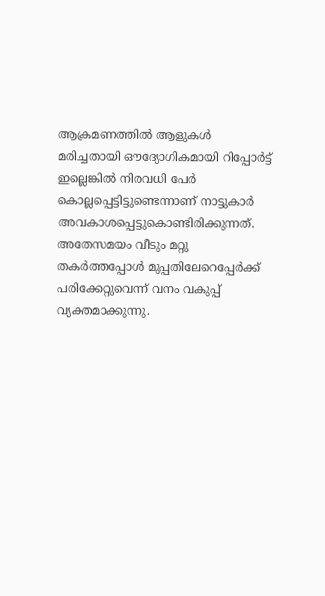ആക്രമണത്തില്‍ ആളുകള്‍ മരിച്ചതായി ഔദ്യോഗികമായി റിപ്പോർട്ട് ഇല്ലെങ്കില്‍ നിരവധി പേർ കൊല്ലപ്പെട്ടിട്ടുണ്ടെന്നാണ് നാട്ടുകാർ അവകാശപ്പെട്ടുകൊണ്ടിരിക്കുന്നത്. അതേസമയം വീടും മറ്റു തകർത്തപ്പോള്‍ മുപ്പതിലേറെപ്പേർക്ക് പരിക്കേറ്റുവെന്ന് വനം വകുപ്പ് വ്യക്തമാക്കുന്നു.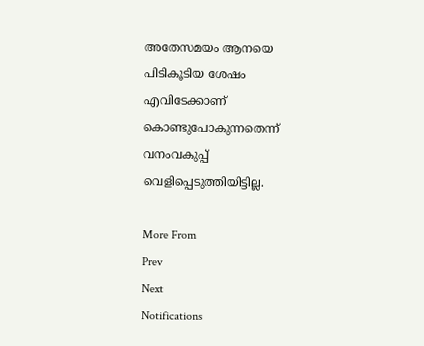അതേസമയം ആനയെ പിടികൂടിയ ശേഷം എവിടേക്കാണ് കൊണ്ടുപോകുന്നതെന്ന് വനംവകുപ്പ് വെളിപ്പെടുത്തിയിട്ടില്ല.

More From
Prev
Next
Notifications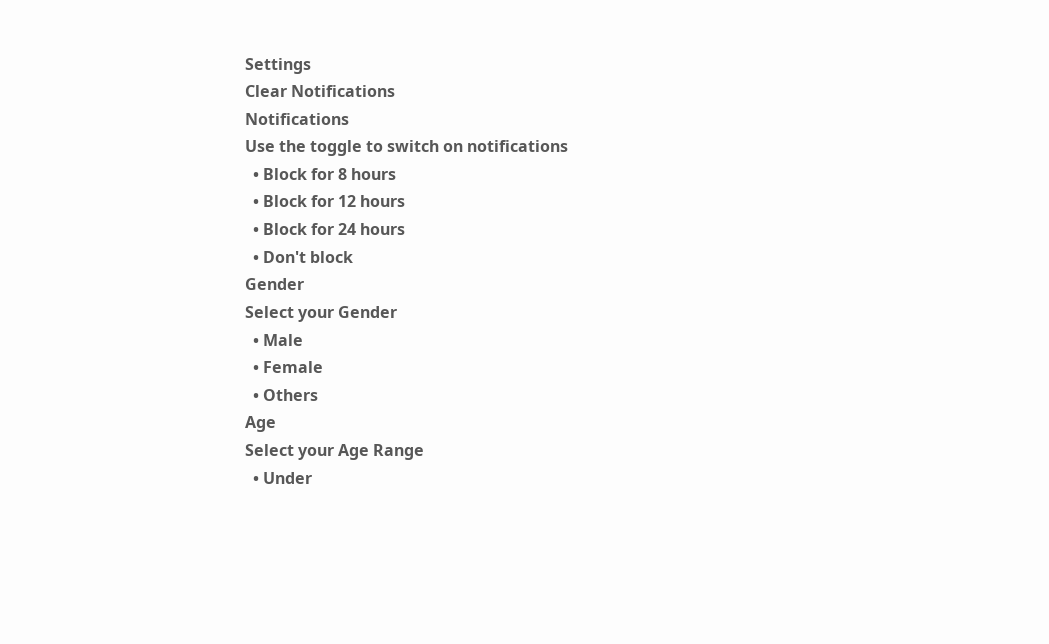Settings
Clear Notifications
Notifications
Use the toggle to switch on notifications
  • Block for 8 hours
  • Block for 12 hours
  • Block for 24 hours
  • Don't block
Gender
Select your Gender
  • Male
  • Female
  • Others
Age
Select your Age Range
  • Under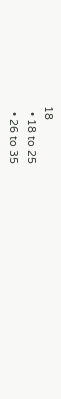18
  • 18 to 25
  • 26 to 35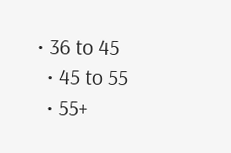• 36 to 45
  • 45 to 55
  • 55+